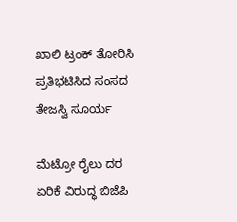ಖಾಲಿ ಟ್ರಂಕ್‌ ತೋರಿಸಿ ಪ್ರತಿಭಟಿಸಿದ ಸಂಸದ ತೇಜಸ್ವಿ ಸೂರ್ಯ

ಮೆಟ್ರೋ ರೈಲು ದರ ಏರಿಕೆ ವಿರುದ್ಧ ಬಿಜೆಪಿ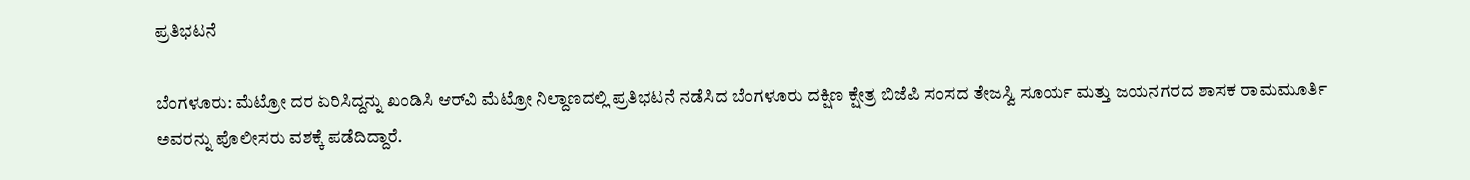ಪ್ರತಿಭಟನೆ

ಬೆಂಗಳೂರು: ಮೆಟ್ರೋ ದರ ಏರಿಸಿದ್ದನ್ನು ಖಂಡಿಸಿ ಆರ್‌ವಿ ಮೆಟ್ರೋ ನಿಲ್ದಾಣದಲ್ಲಿ ಪ್ರತಿಭಟನೆ ನಡೆಸಿದ ಬೆಂಗಳೂರು ದಕ್ಷಿಣ ಕ್ಷೇತ್ರ ಬಿಜೆಪಿ ಸಂಸದ ತೇಜಸ್ವಿ ಸೂರ್ಯ ಮತ್ತು ಜಯನಗರದ ಶಾಸಕ ರಾಮಮೂರ್ತಿ ಅವರನ್ನು ಪೊಲೀಸರು ವಶಕ್ಕೆ ಪಡೆದಿದ್ದಾರೆ.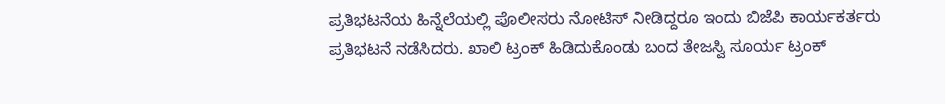ಪ್ರತಿಭಟನೆಯ ಹಿನ್ನೆಲೆಯಲ್ಲಿ ಪೊಲೀಸರು ನೋಟಿಸ್‌ ನೀಡಿದ್ದರೂ ಇಂದು ಬಿಜೆಪಿ ಕಾರ್ಯಕರ್ತರು ಪ್ರತಿಭಟನೆ ನಡೆಸಿದರು. ಖಾಲಿ ಟ್ರಂಕ್‌ ಹಿಡಿದುಕೊಂಡು ಬಂದ ತೇಜಸ್ವಿ ಸೂರ್ಯ ಟ್ರಂಕ್‌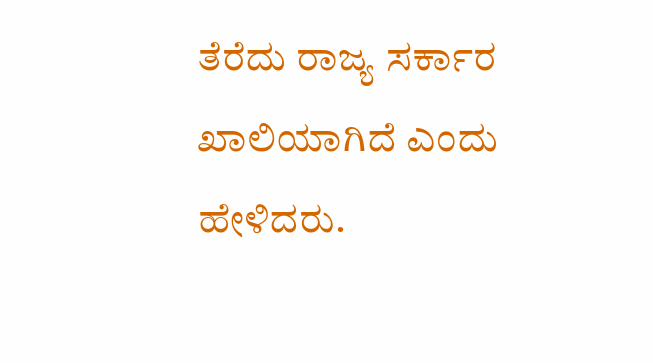ತೆರೆದು ರಾಜ್ಯ ಸರ್ಕಾರ ಖಾಲಿಯಾಗಿದೆ ಎಂದು ಹೇಳಿದರು.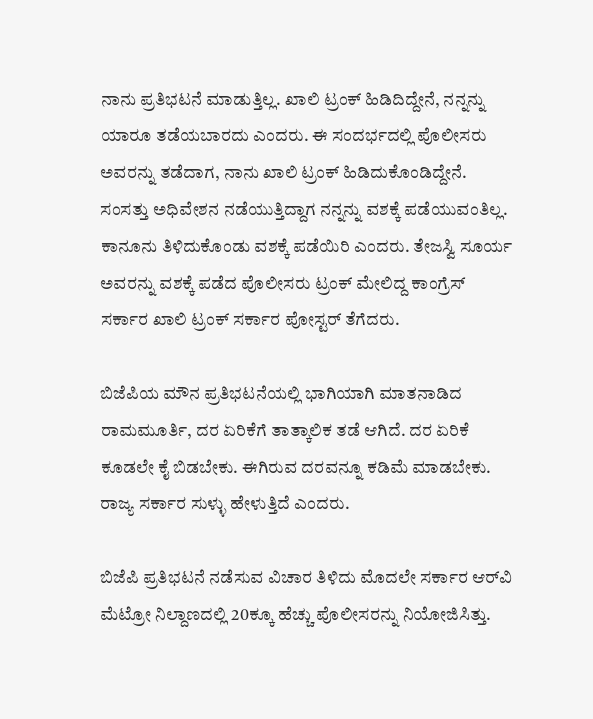ನಾನು ಪ್ರತಿಭಟನೆ ಮಾಡುತ್ತಿಲ್ಲ. ಖಾಲಿ ಟ್ರಂಕ್‌ ಹಿಡಿದಿದ್ದೇನೆ, ನನ್ನನ್ನು ಯಾರೂ ತಡೆಯಬಾರದು ಎಂದರು. ಈ ಸಂದರ್ಭದಲ್ಲಿ ಪೊಲೀಸರು ಅವರನ್ನು ತಡೆದಾಗ, ನಾನು ಖಾಲಿ ಟ್ರಂಕ್‌ ಹಿಡಿದುಕೊಂಡಿದ್ದೇನೆ. ಸಂಸತ್ತು ಅಧಿವೇಶನ ನಡೆಯುತ್ತಿದ್ದಾಗ ನನ್ನನ್ನು ವಶಕ್ಕೆ ಪಡೆಯುವಂತಿಲ್ಲ. ಕಾನೂನು ತಿಳಿದುಕೊಂಡು ವಶಕ್ಕೆ ಪಡೆಯಿರಿ ಎಂದರು. ತೇಜಸ್ವಿ ಸೂರ್ಯ ಅವರನ್ನು ವಶಕ್ಕೆ ಪಡೆದ ಪೊಲೀಸರು ಟ್ರಂಕ್‌ ಮೇಲಿದ್ದ ಕಾಂಗ್ರೆಸ್‌ ಸರ್ಕಾರ ಖಾಲಿ ಟ್ರಂಕ್‌ ಸರ್ಕಾರ ಪೋಸ್ಟರ್‌ ತೆಗೆದರು.

ಬಿಜೆಪಿಯ ಮೌನ ಪ್ರತಿಭಟನೆಯಲ್ಲಿ ಭಾಗಿಯಾಗಿ ಮಾತನಾಡಿದ ರಾಮಮೂರ್ತಿ, ದರ ಏರಿಕೆಗೆ ತಾತ್ಕಾಲಿಕ ತಡೆ ಆಗಿದೆ. ದರ ಏರಿಕೆ ಕೂಡಲೇ ಕೈ ಬಿಡಬೇಕು. ಈಗಿರುವ ದರವನ್ನೂ ಕಡಿಮೆ ಮಾಡಬೇಕು. ರಾಜ್ಯ ಸರ್ಕಾರ ಸುಳ್ಳು ಹೇಳುತ್ತಿದೆ ಎಂದರು.

ಬಿಜೆಪಿ ಪ್ರತಿಭಟನೆ ನಡೆಸುವ ವಿಚಾರ ತಿಳಿದು ಮೊದಲೇ ಸರ್ಕಾರ ಆರ್‌ವಿ ಮೆಟ್ರೋ ನಿಲ್ದಾಣದಲ್ಲಿ 20ಕ್ಕೂ ಹೆಚ್ಚು ಪೊಲೀಸರನ್ನು ನಿಯೋಜಿಸಿತ್ತು.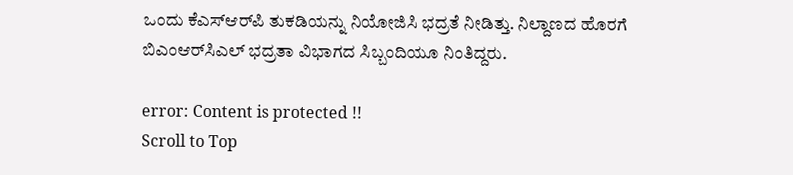ಒಂದು ಕೆಎಸ್‌ಆರ್‌ಪಿ ತುಕಡಿಯನ್ನು ನಿಯೋಜಿಸಿ ಭದ್ರತೆ ನೀಡಿತ್ತು. ನಿಲ್ದಾಣದ ಹೊರಗೆ ಬಿಎಂಆರ್‌ಸಿಎಲ್‌ ಭದ್ರತಾ ವಿಭಾಗದ ಸಿಬ್ಬಂದಿಯೂ ನಿಂತಿದ್ದರು.

error: Content is protected !!
Scroll to Top